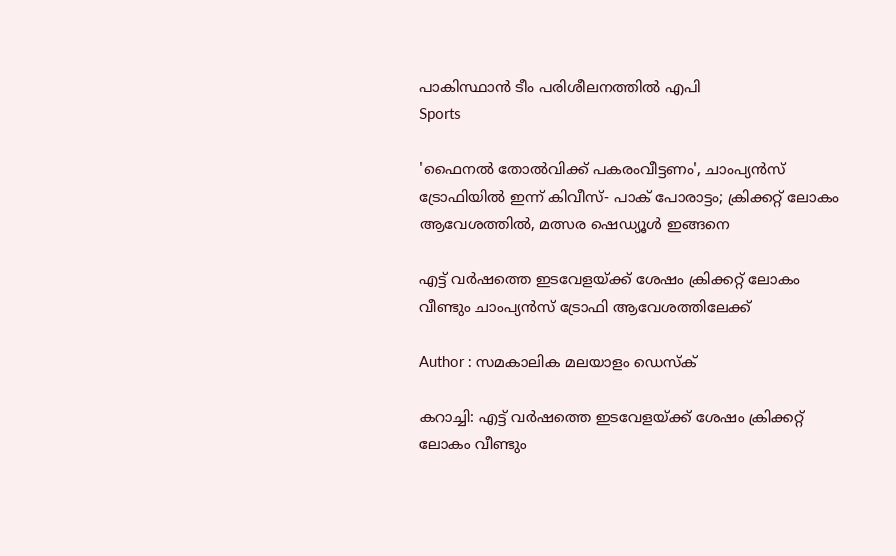പാകിസ്ഥാൻ ടീം പരിശീലനത്തിൽ എപി
Sports

'ഫൈനല്‍ തോല്‍വിക്ക് പകരംവീട്ടണം', ചാംപ്യന്‍സ് ട്രോഫിയില്‍ ഇന്ന് കിവീസ്- പാക് പോരാട്ടം; ക്രിക്കറ്റ് ലോകം ആവേശത്തില്‍, മത്സര ഷെഡ്യൂള്‍ ഇങ്ങനെ

എട്ട് വര്‍ഷത്തെ ഇടവേളയ്ക്ക് ശേഷം ക്രിക്കറ്റ് ലോകം വീണ്ടും ചാംപ്യന്‍സ് ട്രോഫി ആവേശത്തിലേക്ക്

Author : സമകാലിക മലയാളം ഡെസ്ക്

കറാച്ചി: എട്ട് വര്‍ഷത്തെ ഇടവേളയ്ക്ക് ശേഷം ക്രിക്കറ്റ് ലോകം വീണ്ടും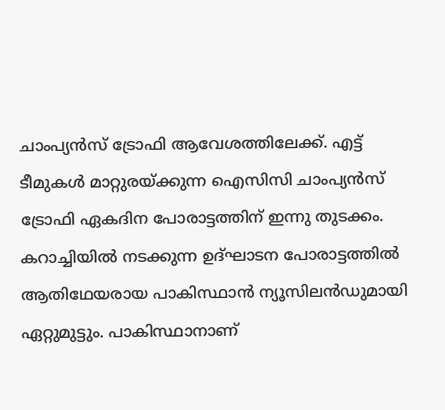ചാംപ്യന്‍സ് ട്രോഫി ആവേശത്തിലേക്ക്. എട്ട് ടീമുകള്‍ മാറ്റുരയ്ക്കുന്ന ഐസിസി ചാംപ്യന്‍സ് ട്രോഫി ഏകദിന പോരാട്ടത്തിന് ഇന്നു തുടക്കം. കറാച്ചിയില്‍ നടക്കുന്ന ഉദ്ഘാടന പോരാട്ടത്തില്‍ ആതിഥേയരായ പാകിസ്ഥാന്‍ ന്യൂസിലന്‍ഡുമായി ഏറ്റുമുട്ടും. പാകിസ്ഥാനാണ്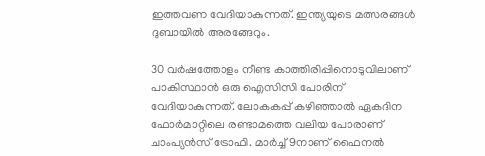ഇത്തവണ വേദിയാകുന്നത്. ഇന്ത്യയുടെ മത്സരങ്ങള്‍ ദുബായില്‍ അരങ്ങേറും.

30 വര്‍ഷത്തോളം നീണ്ട കാത്തിരിപ്പിനൊടുവിലാണ് പാകിസ്ഥാന്‍ ഒരു ഐസിസി പോരിന് വേദിയാകുന്നത്. ലോകകപ്പ് കഴിഞ്ഞാല്‍ ഏകദിന ഫോര്‍മാറ്റിലെ രണ്ടാമത്തെ വലിയ പോരാണ് ചാംപ്യന്‍സ് ട്രോഫി. മാര്‍ച്ച് 9നാണ് ഫൈനല്‍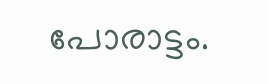പോരാട്ടം.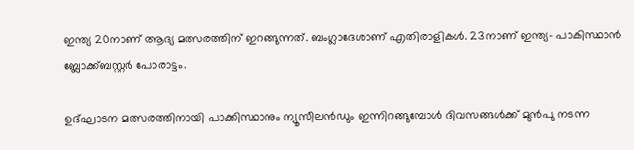ഇന്ത്യ 20നാണ് ആദ്യ മത്സരത്തിന് ഇറങ്ങുന്നത്. ബംഗ്ലാദേശാണ് എതിരാളികള്‍. 23നാണ് ഇന്ത്യ- പാകിസ്ഥാന്‍ ബ്ലോക്ക്ബസ്റ്റര്‍ പോരാട്ടം.

ഉദ്ഘാടന മത്സരത്തിനായി പാക്കിസ്ഥാനും ന്യൂസീലന്‍ഡും ഇന്നിറങ്ങുമ്പോള്‍ ദിവസങ്ങള്‍ക്ക് മുന്‍പു നടന്ന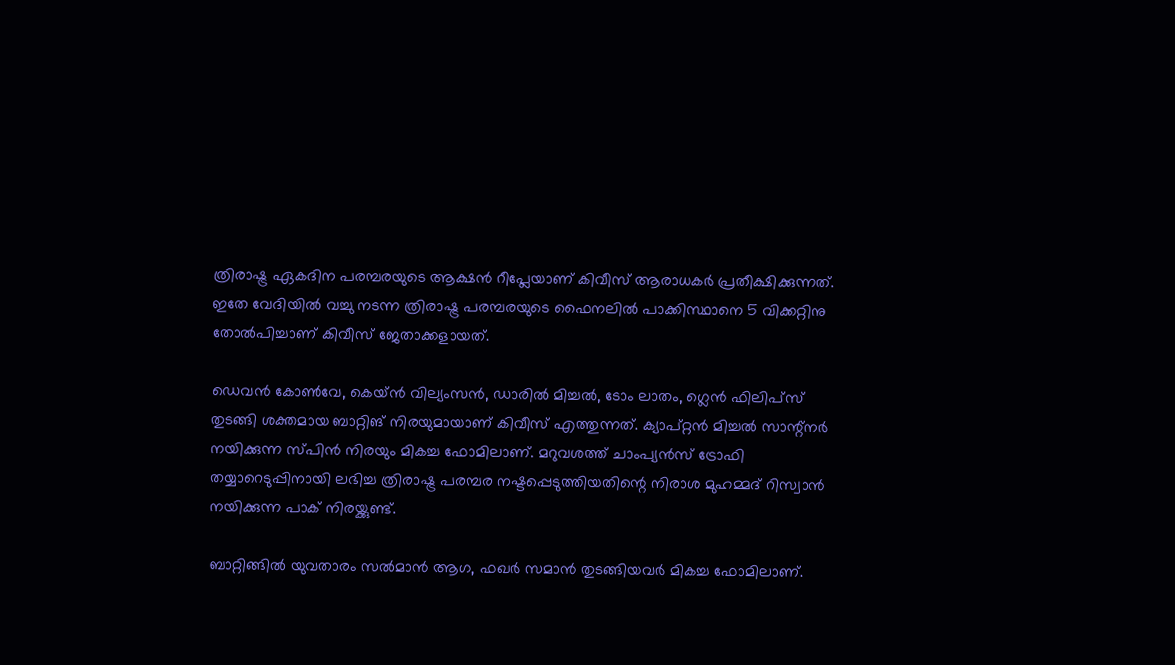ത്രിരാഷ്ട്ര ഏകദിന പരമ്പരയുടെ ആക്ഷന്‍ റീപ്ലേയാണ് കിവീസ് ആരാധകര്‍ പ്രതീക്ഷിക്കുന്നത്. ഇതേ വേദിയില്‍ വച്ചു നടന്ന ത്രിരാഷ്ട്ര പരമ്പരയുടെ ഫൈനലില്‍ പാക്കിസ്ഥാനെ 5 വിക്കറ്റിനു തോല്‍പിച്ചാണ് കിവീസ് ജേതാക്കളായത്.

ഡെവന്‍ കോണ്‍വേ, കെയ്ന്‍ വില്യംസന്‍, ഡാരില്‍ മിച്ചല്‍, ടോം ലാതം, ഗ്ലെന്‍ ഫിലിപ്‌സ് തുടങ്ങി ശക്തമായ ബാറ്റിങ് നിരയുമായാണ് കിവീസ് എത്തുന്നത്. ക്യാപ്റ്റന്‍ മിച്ചല്‍ സാന്റ്‌നര്‍ നയിക്കുന്ന സ്പിന്‍ നിരയും മികച്ച ഫോമിലാണ്. മറുവശത്ത് ചാംപ്യന്‍സ് ട്രോഫി തയ്യാറെടുപ്പിനായി ലഭിച്ച ത്രിരാഷ്ട്ര പരമ്പര നഷ്ടപ്പെടുത്തിയതിന്റെ നിരാശ മുഹമ്മദ് റിസ്വാന്‍ നയിക്കുന്ന പാക് നിരയ്ക്കുണ്ട്.

ബാറ്റിങ്ങില്‍ യുവതാരം സല്‍മാന്‍ ആഗ, ഫഖര്‍ സമാന്‍ തുടങ്ങിയവര്‍ മികച്ച ഫോമിലാണ്.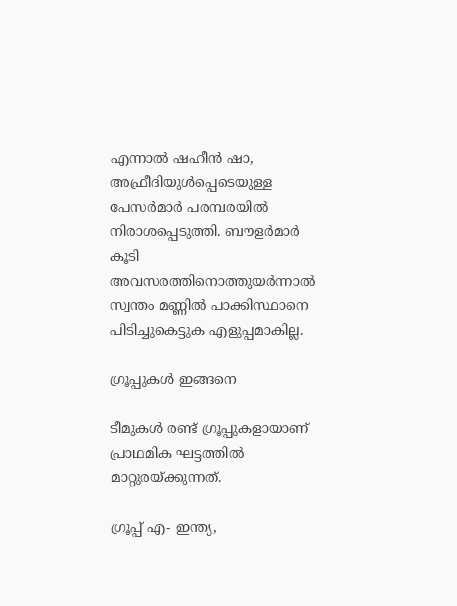എന്നാല്‍ ഷഹീന്‍ ഷാ, അഫ്രീദിയുള്‍പ്പെടെയുള്ള പേസര്‍മാര്‍ പരമ്പരയില്‍ നിരാശപ്പെടുത്തി. ബൗളര്‍മാര്‍ കൂടി അവസരത്തിനൊത്തുയര്‍ന്നാല്‍ സ്വന്തം മണ്ണില്‍ പാക്കിസ്ഥാനെ പിടിച്ചുകെട്ടുക എളുപ്പമാകില്ല.

ഗ്രൂപ്പുകള്‍ ഇങ്ങനെ

ടീമുകള്‍ രണ്ട് ഗ്രൂപ്പുകളായാണ് പ്രാഥമിക ഘട്ടത്തില്‍ മാറ്റുരയ്ക്കുന്നത്.

ഗ്രൂപ്പ് എ- ഇന്ത്യ,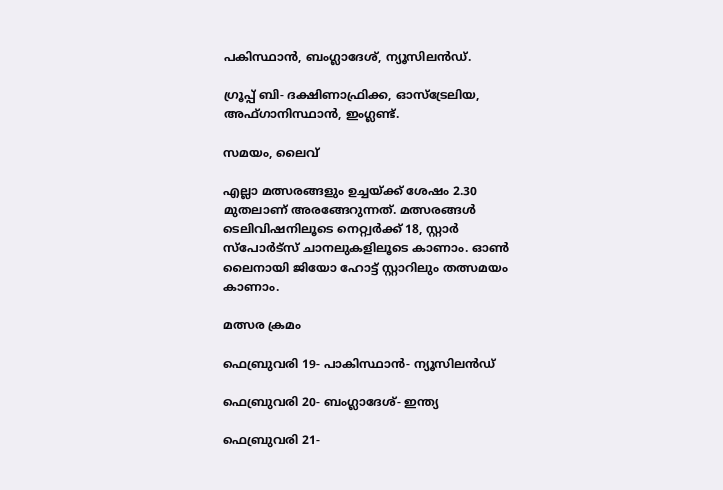പകിസ്ഥാന്‍, ബംഗ്ലാദേശ്, ന്യൂസിലന്‍ഡ്.

ഗ്രൂപ്പ് ബി- ദക്ഷിണാഫ്രിക്ക, ഓസ്ട്രേലിയ, അഫ്ഗാനിസ്ഥാന്‍, ഇംഗ്ലണ്ട്.

സമയം, ലൈവ്

എല്ലാ മത്സരങ്ങളും ഉച്ചയ്ക്ക് ശേഷം 2.30 മുതലാണ് അരങ്ങേറുന്നത്. മത്സരങ്ങള്‍ ടെലിവിഷനിലൂടെ നെറ്റ്വര്‍ക്ക് 18, സ്റ്റാര്‍ സ്പോര്‍ട്സ് ചാനലുകളിലൂടെ കാണാം. ഓണ്‍ ലൈനായി ജിയോ ഹോട്ട് സ്റ്റാറിലും തത്സമയം കാണാം.

മത്സര ക്രമം

ഫെബ്രുവരി 19- പാകിസ്ഥാന്‍- ന്യൂസിലന്‍ഡ്

ഫെബ്രുവരി 20- ബംഗ്ലാദേശ്- ഇന്ത്യ

ഫെബ്രുവരി 21-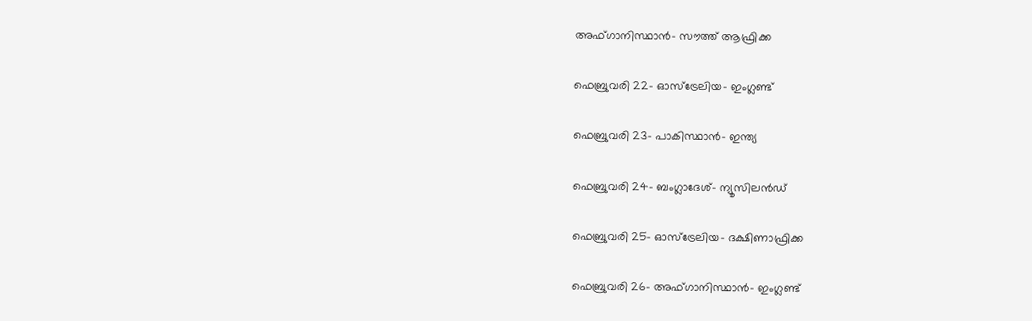അഫ്ഗാനിസ്ഥാന്‍- സൗത്ത് ആഫ്രിക്ക

ഫെബ്രുവരി 22- ഓസ്ട്രേലിയ- ഇംഗ്ലണ്ട്

ഫെബ്രുവരി 23- പാകിസ്ഥാന്‍- ഇന്ത്യ

ഫെബ്രുവരി 24- ബംഗ്ലാദേശ്- ന്യൂസിലന്‍ഡ്

ഫെബ്രുവരി 25- ഓസ്ട്രേലിയ- ദക്ഷിണാഫ്രിക്ക

ഫെബ്രുവരി 26- അഫ്ഗാനിസ്ഥാന്‍- ഇംഗ്ലണ്ട്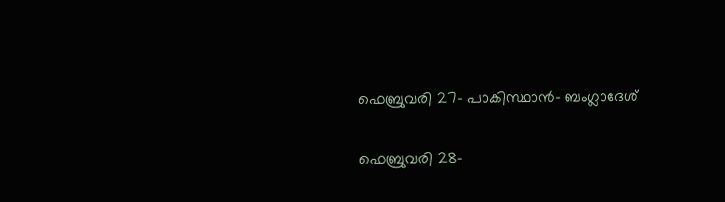ഫെബ്രുവരി 27- പാകിസ്ഥാന്‍- ബംഗ്ലാദേശ്

ഫെബ്രുവരി 28-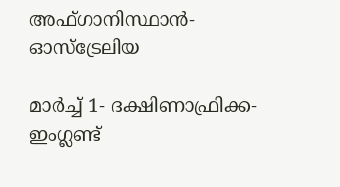അഫ്ഗാനിസ്ഥാന്‍- ഓസ്ട്രേലിയ

മാര്‍ച്ച് 1- ദക്ഷിണാഫ്രിക്ക- ഇംഗ്ലണ്ട്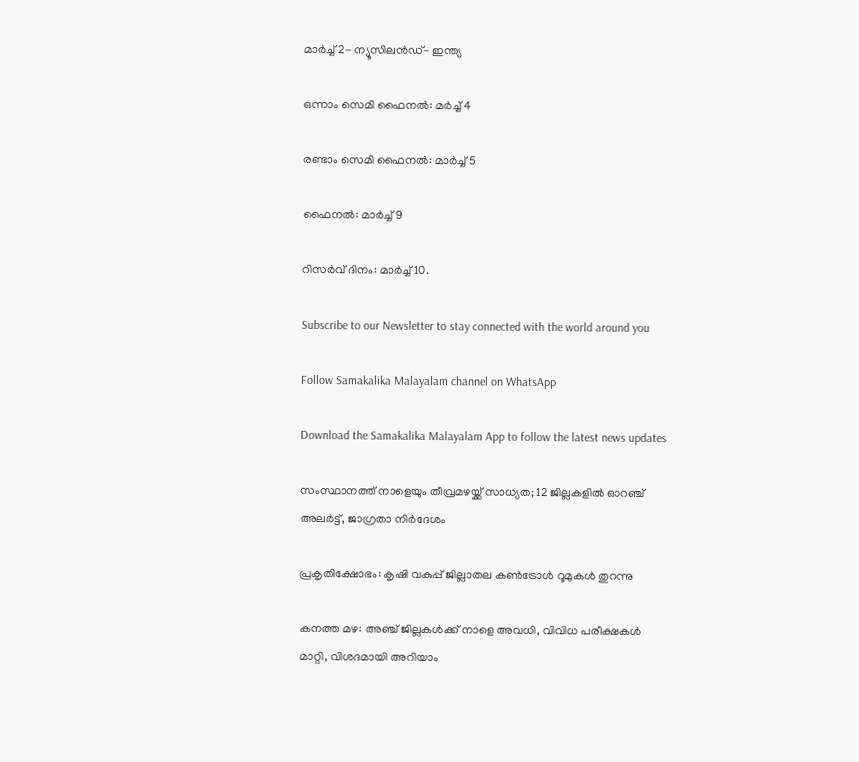മാര്‍ച്ച് 2- ന്യൂസിലന്‍ഡ്- ഇന്ത്യ

ഒന്നാം സെമി ഫൈനല്‍: മര്‍ച്ച് 4

രണ്ടാം സെമി ഫൈനല്‍: മാര്‍ച്ച് 5

ഫൈനല്‍: മാര്‍ച്ച് 9

റിസര്‍വ് ദിനം: മാര്‍ച്ച് 10.

Subscribe to our Newsletter to stay connected with the world around you

Follow Samakalika Malayalam channel on WhatsApp

Download the Samakalika Malayalam App to follow the latest news updates

സംസ്ഥാനത്ത് നാളെയും തീവ്രമഴയ്ക്ക് സാധ്യത; 12 ജില്ലകളില്‍ ഓറഞ്ച് അലര്‍ട്ട്, ജാഗ്രതാ നിര്‍ദേശം

പ്രകൃതിക്ഷോഭം: കൃഷി വകുപ്പ് ജില്ലാതല കൺട്രോൾ റൂമുകൾ തുറന്നു

കനത്ത മഴ: അഞ്ച് ജില്ലകൾക്ക് നാളെ അവധി, വിവിധ പരീക്ഷകൾ മാറ്റി, വിശദമായി അറിയാം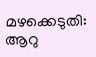മഴക്കെടുതി: ആറു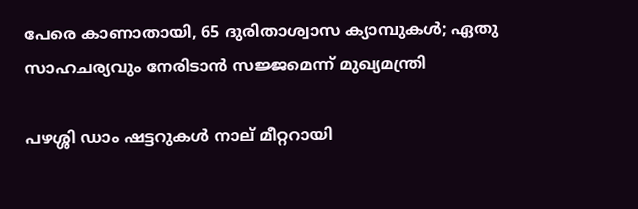പേരെ കാണാതായി, 65 ദുരിതാശ്വാസ ക്യാമ്പുകള്‍; ഏതു സാഹചര്യവും നേരിടാൻ സജ്ജമെന്ന് മുഖ്യമന്ത്രി

പഴശ്ശി ഡാം ഷട്ടറുകള്‍ നാല് മീറ്ററായി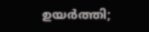ഉയര്‍ത്തി;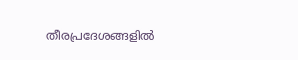തീരപ്രദേശങ്ങളില്‍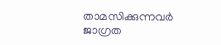താമസിക്കുന്നവര്‍ ജാഗ്രത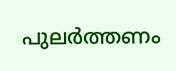പുലർത്തണം